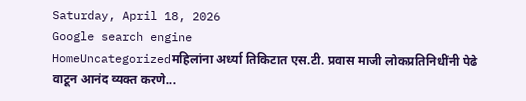Saturday, April 18, 2026
Google search engine
HomeUncategorizedमहिलांना अर्ध्या तिकिटात एस.टी. प्रवास माजी लोकप्रतिनिधींनी पेढे वाटून आनंद व्यक्त करणे...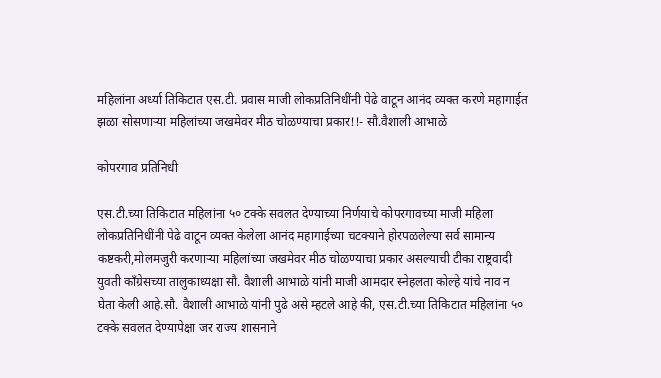महिलांना अर्ध्या तिकिटात एस.टी. प्रवास माजी लोकप्रतिनिधींनी पेढे वाटून आनंद व्यक्त करणे महागाईत झळा सोसणाऱ्या महिलांच्या जखमेवर मीठ चोळण्याचा प्रकार!!- सौ.वैशाली आभाळे

कोपरगाव प्रतिनिधी

एस.टी.च्या तिकिटात महिलांना ५० टक्के सवलत देण्याच्या निर्णयाचे कोपरगावच्या माजी महिला लोकप्रतिनिधींनी पेढे वाटून व्यक्त केलेला आनंद महागाईच्या चटक्याने होरपळलेल्या सर्व सामान्य कष्टकरी,मोलमजुरी करणाऱ्या महिलांच्या जखमेवर मीठ चोळण्याचा प्रकार असल्याची टीका राष्ट्रवादी युवती कॉंग्रेसच्या तालुकाध्यक्षा सौ. वैशाली आभाळे यांनी माजी आमदार स्नेहलता कोल्हे यांचे नाव न घेता केली आहे.सौ. वैशाली आभाळे यांनी पुढे असे म्हटले आहे की, एस.टी.च्या तिकिटात महिलांना ५० टक्के सवलत देण्यापेक्षा जर राज्य शासनाने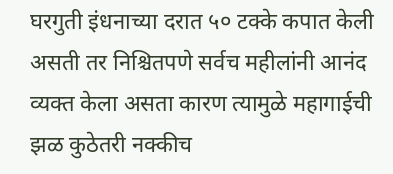घरगुती इंधनाच्या दरात ५० टक्के कपात केली असती तर निश्चितपणे सर्वच महीलांनी आनंद व्यक्त केला असता कारण त्यामुळे महागाईची झळ कुठेतरी नक्कीच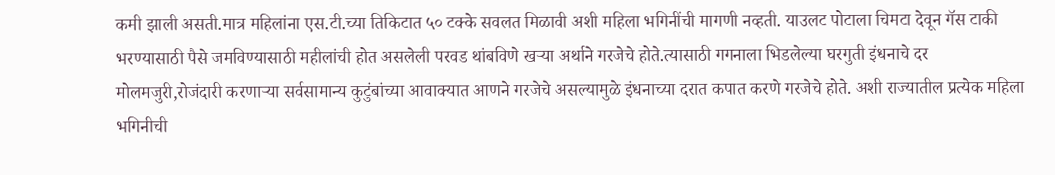कमी झाली असती.मात्र महिलांना एस.टी.च्या तिकिटात ५० टक्के सवलत मिळावी अशी महिला भगिनींची मागणी नव्हती. याउलट पोटाला चिमटा देवून गॅस टाकी भरण्यासाठी पैसे जमविण्यासाठी महीलांची होत असलेली परवड थांबविणे खऱ्या अर्थाने गरजेचे होते.त्यासाठी गगनाला भिडलेल्या घरगुती इंधनाचे दर मोलमजुरी,रोजंदारी करणाऱ्या सर्वसामान्य कुटुंबांच्या आवाक्यात आणने गरजेचे असल्यामुळे इंधनाच्या दरात कपात करणे गरजेचे होते. अशी राज्यातील प्रत्येक महिला भगिनीची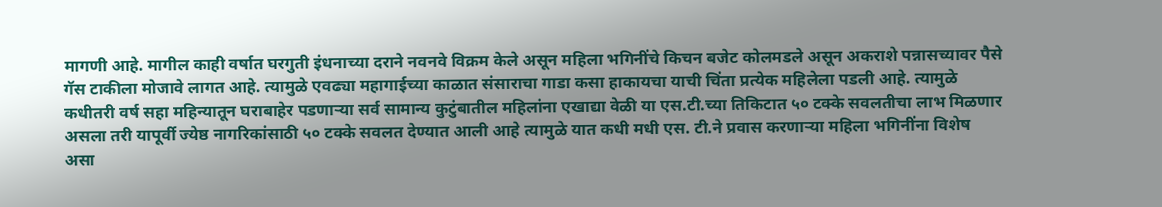मागणी आहे. मागील काही वर्षात घरगुती इंधनाच्या दराने नवनवे विक्रम केले असून महिला भगिनींचे किचन बजेट कोलमडले असून अकराशे पन्नासच्यावर पैसे गॅस टाकीला मोजावे लागत आहे. त्यामुळे एवढ्या महागाईच्या काळात संसाराचा गाडा कसा हाकायचा याची चिंता प्रत्येक महिलेला पडली आहे. त्यामुळे कधीतरी वर्ष सहा महिन्यातून घराबाहेर पडणाऱ्या सर्व सामान्य कुटुंबातील महिलांना एखाद्या वेळी या एस.टी.च्या तिकिटात ५० टक्के सवलतीचा लाभ मिळणार असला तरी यापूर्वी ज्येष्ठ नागरिकांसाठी ५० टक्के सवलत देण्यात आली आहे त्यामुळे यात कधी मधी एस. टी.ने प्रवास करणाऱ्या महिला भगिनींना विशेष असा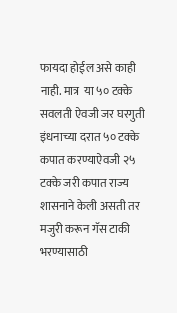फायदा होईल असे काही नाही. मात्र  या ५० टक्के सवलती ऐवजी जर घरगुती इंधनाच्या दरात ५० टक्के कपात करण्याऐवजी २५ टक्के जरी कपात राज्य शासनाने केली असती तर मजुरी करून गॅस टाकी भरण्यासाठी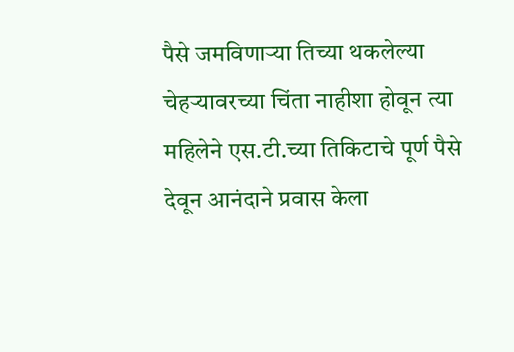पैसे जमविणाऱ्या तिच्या थकलेल्या चेहऱ्यावरच्या चिंता नाहीशा होवून त्या महिलेने एस.टी.च्या तिकिटाचे पूर्ण पैसे देवून आनंदाने प्रवास केला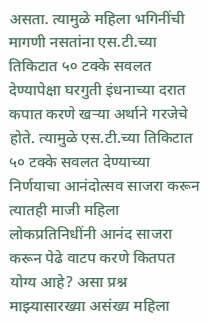असता. त्यामुळे महिला भगिनींची मागणी नसतांना एस.टी.च्या तिकिटात ५० टक्के सवलत देण्यापेक्षा घरगुती इंधनाच्या दरात कपात करणे खऱ्या अर्थाने गरजेचे होते. त्यामुळे एस.टी.च्या तिकिटात ५० टक्के सवलत देण्याच्या निर्णयाचा आनंदोत्सव साजरा करून त्यातही माजी महिला लोकप्रतिनिधींनी आनंद साजरा करून पेढे वाटप करणे कितपत योग्य आहे? असा प्रश्न  माझ्यासारख्या असंख्य महिला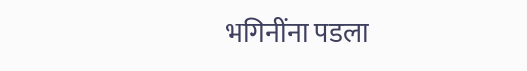भगिनींना पडला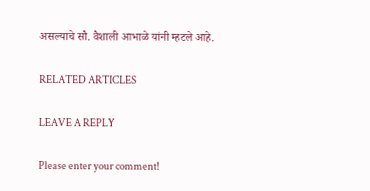असल्याचे सौ. वैशाली आभाळे यांनी म्हटले आहे.

RELATED ARTICLES

LEAVE A REPLY

Please enter your comment!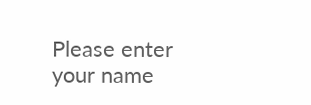Please enter your name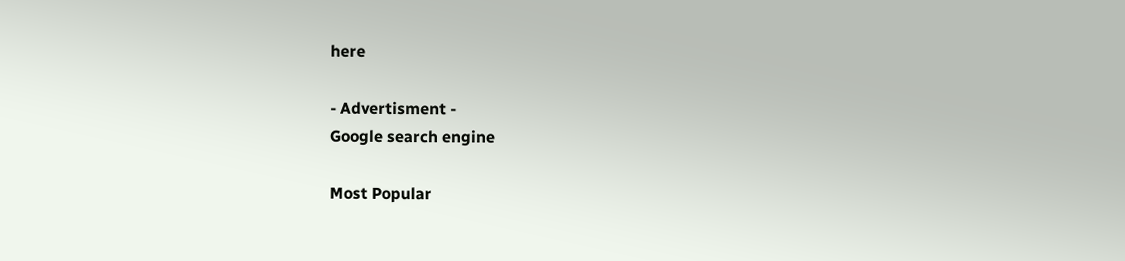here

- Advertisment -
Google search engine

Most Popular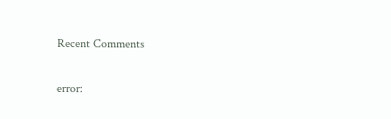Recent Comments

error: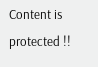Content is protected !!